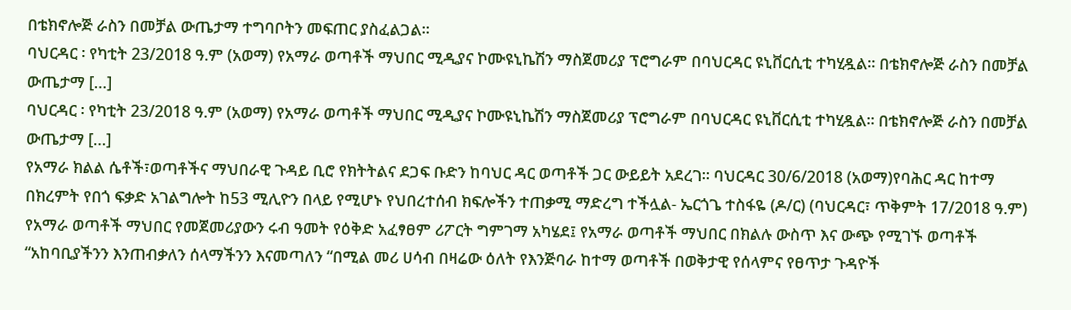በቴክኖሎጅ ራስን በመቻል ውጤታማ ተግባቦትን መፍጠር ያስፈልጋል።
ባህርዳር ፡ የካቲት 23/2018 ዓ.ም (አወማ) የአማራ ወጣቶች ማህበር ሚዲያና ኮሙዩኒኬሽን ማስጀመሪያ ፕሮግራም በባህርዳር ዩኒቨርሲቲ ተካሂዷል። በቴክኖሎጅ ራስን በመቻል ውጤታማ […]
ባህርዳር ፡ የካቲት 23/2018 ዓ.ም (አወማ) የአማራ ወጣቶች ማህበር ሚዲያና ኮሙዩኒኬሽን ማስጀመሪያ ፕሮግራም በባህርዳር ዩኒቨርሲቲ ተካሂዷል። በቴክኖሎጅ ራስን በመቻል ውጤታማ […]
የአማራ ክልል ሴቶች፣ወጣቶችና ማህበራዊ ጉዳይ ቢሮ የክትትልና ደጋፍ ቡድን ከባህር ዳር ወጣቶች ጋር ውይይት አደረገ። ባህርዳር 30/6/2018 (አወማ)የባሕር ዳር ከተማ
በክረምት የበጎ ፍቃድ አገልግሎት ከ53 ሚሊዮን በላይ የሚሆኑ የህበረተሰብ ክፍሎችን ተጠቃሚ ማድረግ ተችሏል- ኤርጎጌ ተስፋዬ (ዶ/ር) (ባህርዳር፣ ጥቅምት 17/2018 ዓ.ም)
የአማራ ወጣቶች ማህበር የመጀመሪያውን ሩብ ዓመት የዕቅድ አፈፃፀም ሪፖርት ግምገማ አካሄደ፤ የአማራ ወጣቶች ማህበር በክልሉ ውስጥ እና ውጭ የሚገኙ ወጣቶች
“አከባቢያችንን እንጠብቃለን ሰላማችንን እናመጣለን “በሚል መሪ ሀሳብ በዛሬው ዕለት የእንጅባራ ከተማ ወጣቶች በወቅታዊ የሰላምና የፀጥታ ጉዳዮች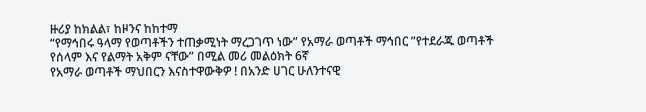ዙሪያ ከክልል፣ ከዞንና ከከተማ
“የማኅበሩ ዓላማ የወጣቶችን ተጠቃሚነት ማረጋገጥ ነው” የአማራ ወጣቶች ማኅበር ”የተደራጁ ወጣቶች የሰላም እና የልማት አቅም ናቸው” በሚል መሪ መልዕክት 6ኛ
የአማራ ወጣቶች ማህበርን እናስተዋውቅዎ ! በአንድ ሀገር ሁለንተናዊ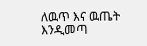ለዉጥ እና ዉጤት እንዲመጣ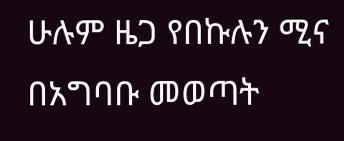ሁሉም ዜጋ የበኩሉን ሚና በአግባቡ መወጣት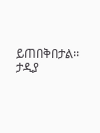ይጠበቅበታል፡፡ ታዲያ